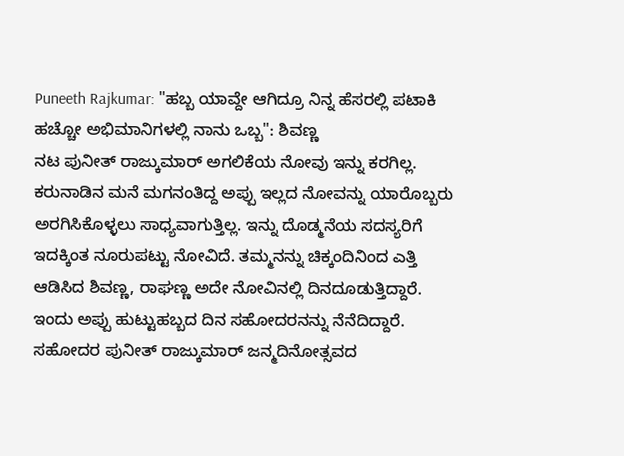Puneeth Rajkumar: "ಹಬ್ಬ ಯಾವ್ದೇ ಆಗಿದ್ರೂ ನಿನ್ನ ಹೆಸರಲ್ಲಿ ಪಟಾಕಿ ಹಚ್ಚೋ ಅಭಿಮಾನಿಗಳಲ್ಲಿ ನಾನು ಒಬ್ಬ": ಶಿವಣ್ಣ
ನಟ ಪುನೀತ್ ರಾಜ್ಕುಮಾರ್ ಅಗಲಿಕೆಯ ನೋವು ಇನ್ನು ಕರಗಿಲ್ಲ. ಕರುನಾಡಿನ ಮನೆ ಮಗನಂತಿದ್ದ ಅಪ್ಪು ಇಲ್ಲದ ನೋವನ್ನು ಯಾರೊಬ್ಬರು ಅರಗಿಸಿಕೊಳ್ಳಲು ಸಾಧ್ಯವಾಗುತ್ತಿಲ್ಲ. ಇನ್ನು ದೊಡ್ಮನೆಯ ಸದಸ್ಯರಿಗೆ ಇದಕ್ಕಿಂತ ನೂರುಪಟ್ಟು ನೋವಿದೆ. ತಮ್ಮನನ್ನು ಚಿಕ್ಕಂದಿನಿಂದ ಎತ್ತಿ ಆಡಿಸಿದ ಶಿವಣ್ಣ, ರಾಘಣ್ಣ ಅದೇ ನೋವಿನಲ್ಲಿ ದಿನದೂಡುತ್ತಿದ್ದಾರೆ. ಇಂದು ಅಪ್ಪು ಹುಟ್ಟುಹಬ್ಬದ ದಿನ ಸಹೋದರನನ್ನು ನೆನೆದಿದ್ದಾರೆ.
ಸಹೋದರ ಪುನೀತ್ ರಾಜ್ಕುಮಾರ್ ಜನ್ಮದಿನೋತ್ಸವದ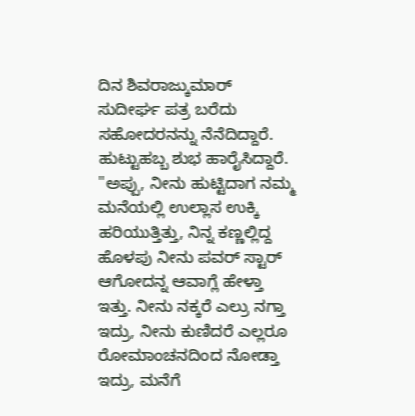ದಿನ ಶಿವರಾಜ್ಕುಮಾರ್ ಸುದೀರ್ಘ ಪತ್ರ ಬರೆದು ಸಹೋದರನನ್ನು ನೆನೆದಿದ್ದಾರೆ. ಹುಟ್ಟುಹಬ್ಬ ಶುಭ ಹಾರೈಸಿದ್ದಾರೆ. "ಅಪ್ಪು, ನೀನು ಹುಟ್ಟಿದಾಗ ನಮ್ಮ ಮನೆಯಲ್ಲಿ ಉಲ್ಲಾಸ ಉಕ್ಕಿ ಹರಿಯುತ್ತಿತ್ತು, ನಿನ್ನ ಕಣ್ಣಲ್ಲಿದ್ದ ಹೊಳಪು ನೀನು ಪವರ್ ಸ್ಟಾರ್ ಆಗೋದನ್ನ ಆವಾಗ್ಲೆ ಹೇಳ್ತಾ ಇತ್ತು. ನೀನು ನಕ್ಕರೆ ಎಲ್ರು ನಗ್ತಾ ಇದ್ರು, ನೀನು ಕುಣಿದರೆ ಎಲ್ಲರೂ ರೋಮಾಂಚನದಿಂದ ನೋಡ್ತಾ ಇದ್ರು, ಮನೆಗೆ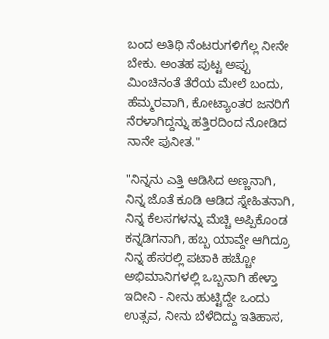ಬಂದ ಅತಿಥಿ ನೆಂಟರುಗಳಿಗೆಲ್ಲ ನೀನೇ ಬೇಕು. ಅಂತಹ ಪುಟ್ಟ ಅಪ್ಪು ಮಿಂಚಿನಂತೆ ತೆರೆಯ ಮೇಲೆ ಬಂದು, ಹೆಮ್ಮರವಾಗಿ, ಕೋಟ್ಯಾಂತರ ಜನರಿಗೆ ನೆರಳಾಗಿದ್ದನ್ನು ಹತ್ತಿರದಿಂದ ನೋಡಿದ ನಾನೇ ಪುನೀತ."

"ನಿನ್ನನು ಎತ್ತಿ ಆಡಿಸಿದ ಅಣ್ಣನಾಗಿ, ನಿನ್ನ ಜೊತೆ ಕೂಡಿ ಆಡಿದ ಸ್ನೇಹಿತನಾಗಿ,
ನಿನ್ನ ಕೆಲಸಗಳನ್ನು ಮೆಚ್ಚಿ ಅಪ್ಪಿಕೊಂಡ ಕನ್ನಡಿಗನಾಗಿ, ಹಬ್ಬ ಯಾವ್ದೇ ಆಗಿದ್ರೂ ನಿನ್ನ ಹೆಸರಲ್ಲಿ ಪಟಾಕಿ ಹಚ್ಚೋ ಅಭಿಮಾನಿಗಳಲ್ಲಿ ಒಬ್ಬನಾಗಿ ಹೇಳ್ತಾ ಇದೀನಿ - ನೀನು ಹುಟ್ಟಿದ್ದೇ ಒಂದು ಉತ್ಸವ, ನೀನು ಬೆಳೆದಿದ್ದು ಇತಿಹಾಸ,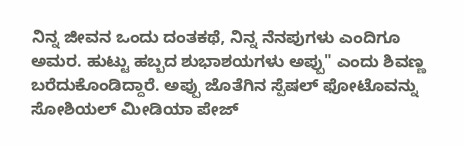ನಿನ್ನ ಜೀವನ ಒಂದು ದಂತಕಥೆ, ನಿನ್ನ ನೆನಪುಗಳು ಎಂದಿಗೂ ಅಮರ. ಹುಟ್ಟು ಹಬ್ಬದ ಶುಭಾಶಯಗಳು ಅಪ್ಪು" ಎಂದು ಶಿವಣ್ಣ ಬರೆದುಕೊಂಡಿದ್ದಾರೆ. ಅಪ್ಪು ಜೊತೆಗಿನ ಸ್ಪೆಷಲ್ ಫೋಟೊವನ್ನು ಸೋಶಿಯಲ್ ಮೀಡಿಯಾ ಪೇಜ್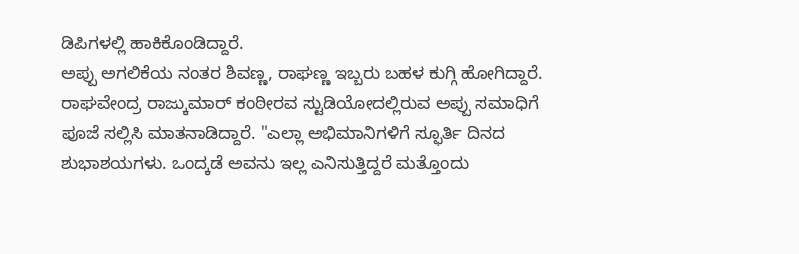ಡಿಪಿಗಳಲ್ಲಿ ಹಾಕಿಕೊಂಡಿದ್ದಾರೆ.
ಅಪ್ಪು ಅಗಲಿಕೆಯ ನಂತರ ಶಿವಣ್ಣ, ರಾಘಣ್ಣ ಇಬ್ಬರು ಬಹಳ ಕುಗ್ಗಿ ಹೋಗಿದ್ದಾರೆ. ರಾಘವೇಂದ್ರ ರಾಜ್ಕುಮಾರ್ ಕಂಠೀರವ ಸ್ಟುಡಿಯೋದಲ್ಲಿರುವ ಅಪ್ಪು ಸಮಾಧಿಗೆ ಪೂಜೆ ಸಲ್ಲಿಸಿ ಮಾತನಾಡಿದ್ದಾರೆ. "ಎಲ್ಲಾ ಅಭಿಮಾನಿಗಳಿಗೆ ಸ್ಫೂರ್ತಿ ದಿನದ ಶುಭಾಶಯಗಳು. ಒಂದ್ಕಡೆ ಅವನು ಇಲ್ಲ ಎನಿಸುತ್ತಿದ್ದರೆ ಮತ್ತೊಂದು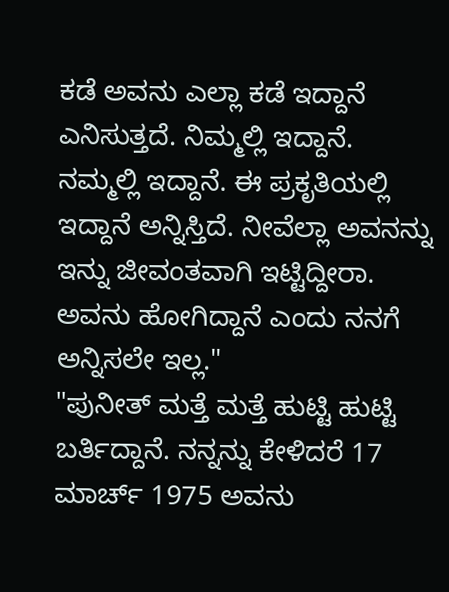ಕಡೆ ಅವನು ಎಲ್ಲಾ ಕಡೆ ಇದ್ದಾನೆ ಎನಿಸುತ್ತದೆ. ನಿಮ್ಮಲ್ಲಿ ಇದ್ದಾನೆ. ನಮ್ಮಲ್ಲಿ ಇದ್ದಾನೆ. ಈ ಪ್ರಕೃತಿಯಲ್ಲಿ ಇದ್ದಾನೆ ಅನ್ನಿಸ್ತಿದೆ. ನೀವೆಲ್ಲಾ ಅವನನ್ನು ಇನ್ನು ಜೀವಂತವಾಗಿ ಇಟ್ಟಿದ್ದೀರಾ. ಅವನು ಹೋಗಿದ್ದಾನೆ ಎಂದು ನನಗೆ ಅನ್ನಿಸಲೇ ಇಲ್ಲ."
"ಪುನೀತ್ ಮತ್ತೆ ಮತ್ತೆ ಹುಟ್ಟಿ ಹುಟ್ಟಿ ಬರ್ತಿದ್ದಾನೆ. ನನ್ನನ್ನು ಕೇಳಿದರೆ 17 ಮಾರ್ಚ್ 1975 ಅವನು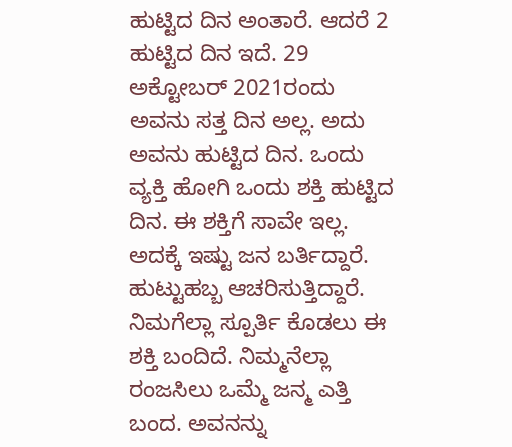ಹುಟ್ಟಿದ ದಿನ ಅಂತಾರೆ. ಆದರೆ 2 ಹುಟ್ಟಿದ ದಿನ ಇದೆ. 29 ಅಕ್ಟೋಬರ್ 2021ರಂದು ಅವನು ಸತ್ತ ದಿನ ಅಲ್ಲ. ಅದು ಅವನು ಹುಟ್ಟಿದ ದಿನ. ಒಂದು ವ್ಯಕ್ತಿ ಹೋಗಿ ಒಂದು ಶಕ್ತಿ ಹುಟ್ಟಿದ ದಿನ. ಈ ಶಕ್ತಿಗೆ ಸಾವೇ ಇಲ್ಲ. ಅದಕ್ಕೆ ಇಷ್ಟು ಜನ ಬರ್ತಿದ್ದಾರೆ. ಹುಟ್ಟುಹಬ್ಬ ಆಚರಿಸುತ್ತಿದ್ದಾರೆ. ನಿಮಗೆಲ್ಲಾ ಸ್ಪೂರ್ತಿ ಕೊಡಲು ಈ ಶಕ್ತಿ ಬಂದಿದೆ. ನಿಮ್ಮನೆಲ್ಲಾ ರಂಜಸಿಲು ಒಮ್ಮೆ ಜನ್ಮ ಎತ್ತಿ ಬಂದ. ಅವನನ್ನು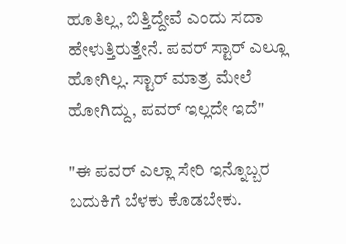ಹೂತಿಲ್ಲ, ಬಿತ್ತಿದ್ದೇವೆ ಎಂದು ಸದಾ ಹೇಳುತ್ತಿರುತ್ತೇನೆ. ಪವರ್ ಸ್ಟಾರ್ ಎಲ್ಲೂ ಹೋಗಿಲ್ಲ. ಸ್ಟಾರ್ ಮಾತ್ರ ಮೇಲೆ ಹೋಗಿದ್ದು, ಪವರ್ ಇಲ್ಲದೇ ಇದೆ"

"ಈ ಪವರ್ ಎಲ್ಲಾ ಸೇರಿ ಇನ್ನೊಬ್ಬರ ಬದುಕಿಗೆ ಬೆಳಕು ಕೊಡಬೇಕು.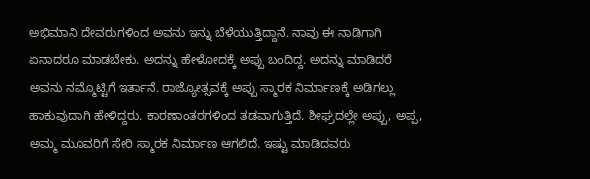ಅಭಿಮಾನಿ ದೇವರುಗಳಿಂದ ಅವನು ಇನ್ನು ಬೆಳೆಯುತ್ತಿದ್ದಾನೆ. ನಾವು ಈ ನಾಡಿಗಾಗಿ ಏನಾದರೂ ಮಾಡಬೇಕು. ಅದನ್ನು ಹೇಳೋದಕ್ಕೆ ಅಪ್ಪು ಬಂದಿದ್ದ. ಅದನ್ನು ಮಾಡಿದರೆ ಅವನು ನಮ್ಮೊಟ್ಟಿಗೆ ಇರ್ತಾನೆ. ರಾಜ್ಯೋತ್ಸವಕ್ಕೆ ಅಪ್ಪು ಸ್ಮಾರಕ ನಿರ್ಮಾಣಕ್ಕೆ ಅಡಿಗಲ್ಲು ಹಾಕುವುದಾಗಿ ಹೇಳಿದ್ದರು. ಕಾರಣಾಂತರಗಳಿಂದ ತಡವಾಗುತ್ತಿದೆ. ಶೀಘ್ರದಲ್ಲೇ ಅಪ್ಪು, ಅಪ್ಪ, ಅಮ್ಮ ಮೂವರಿಗೆ ಸೇರಿ ಸ್ಮಾರಕ ನಿರ್ಮಾಣ ಆಗಲಿದೆ. ಇಷ್ಟು ಮಾಡಿದವರು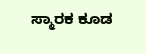ಸ್ಮಾರಕ ಕೂಡ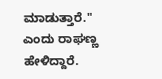ಮಾಡುತ್ತಾರೆ." ಎಂದು ರಾಘಣ್ಣ ಹೇಳಿದ್ದಾರೆ.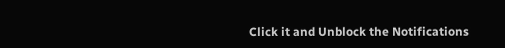Click it and Unblock the Notifications